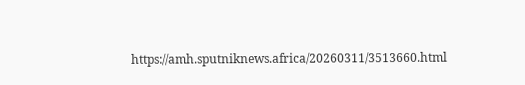https://amh.sputniknews.africa/20260311/3513660.html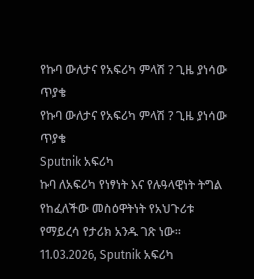የኩባ ውለታና የአፍሪካ ምላሽ ? ጊዜ ያነሳው ጥያቄ
የኩባ ውለታና የአፍሪካ ምላሽ ? ጊዜ ያነሳው ጥያቄ
Sputnik አፍሪካ
ኩባ ለአፍሪካ የነፃነት እና የሉዓላዊነት ትግል የከፈለችው መስዕዋትነት የአህጉሪቱ የማይረሳ የታሪክ አንዱ ገጽ ነው። 11.03.2026, Sputnik አፍሪካ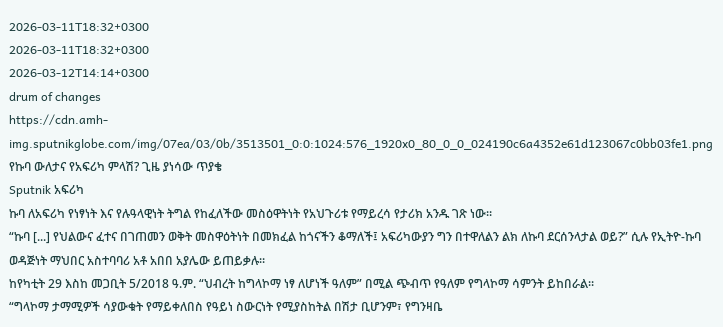2026-03-11T18:32+0300
2026-03-11T18:32+0300
2026-03-12T14:14+0300
drum of changes
https://cdn.amh-img.sputnikglobe.com/img/07ea/03/0b/3513501_0:0:1024:576_1920x0_80_0_0_024190c6a4352e61d123067c0bb03fe1.png
የኩባ ውለታና የአፍሪካ ምላሽ? ጊዜ ያነሳው ጥያቄ
Sputnik አፍሪካ
ኩባ ለአፍሪካ የነፃነት እና የሉዓላዊነት ትግል የከፈለችው መስዕዋትነት የአህጉሪቱ የማይረሳ የታሪክ አንዱ ገጽ ነው።
“ኩባ [...] የህልውና ፈተና በገጠመን ወቅት መስዋዕትነት በመክፈል ከጎናችን ቆማለች፤ አፍሪካውያን ግን በተዋለልን ልክ ለኩባ ደርሰንላታል ወይ?” ሲሉ የኢትዮ-ኩባ ወዳጅነት ማህበር አስተባባሪ አቶ አበበ አያሌው ይጠይቃሉ።
ከየካቲት 29 እስከ መጋቢት 5/2018 ዓ.ም. “ህብረት ከግላኮማ ነፃ ለሆነች ዓለም” በሚል ጭብጥ የዓለም የግላኮማ ሳምንት ይከበራል።
“ግላኮማ ታማሚዎች ሳያውቁት የማይቀለበስ የዓይነ ስውርነት የሚያስከትል በሽታ ቢሆንም፣ የግንዛቤ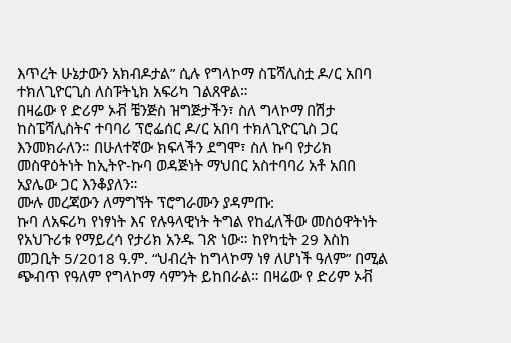እጥረት ሁኔታውን አክብዶታል” ሲሉ የግላኮማ ስፔሻሊስቷ ዶ/ር አበባ ተክለጊዮርጊስ ለስፑትኒክ አፍሪካ ገልጸዋል።
በዛሬው የ ድሪም ኦቭ ቼንጅስ ዝግጅታችን፣ ስለ ግላኮማ በሽታ ከስፔሻሊስትና ተባባሪ ፕሮፌሰር ዶ/ር አበባ ተክለጊዮርጊስ ጋር እንመክራለን። በሁለተኛው ክፍላችን ደግሞ፣ ስለ ኩባ የታሪክ መስዋዕትነት ከኢትዮ-ኩባ ወዳጅነት ማህበር አስተባባሪ አቶ አበበ አያሌው ጋር እንቆያለን።
ሙሉ መረጃውን ለማግኘት ፕሮግራሙን ያዳምጡ:
ኩባ ለአፍሪካ የነፃነት እና የሉዓላዊነት ትግል የከፈለችው መስዕዋትነት የአህጉሪቱ የማይረሳ የታሪክ አንዱ ገጽ ነው። ከየካቲት 29 እስከ መጋቢት 5/2018 ዓ.ም. “ህብረት ከግላኮማ ነፃ ለሆነች ዓለም” በሚል ጭብጥ የዓለም የግላኮማ ሳምንት ይከበራል። በዛሬው የ ድሪም ኦቭ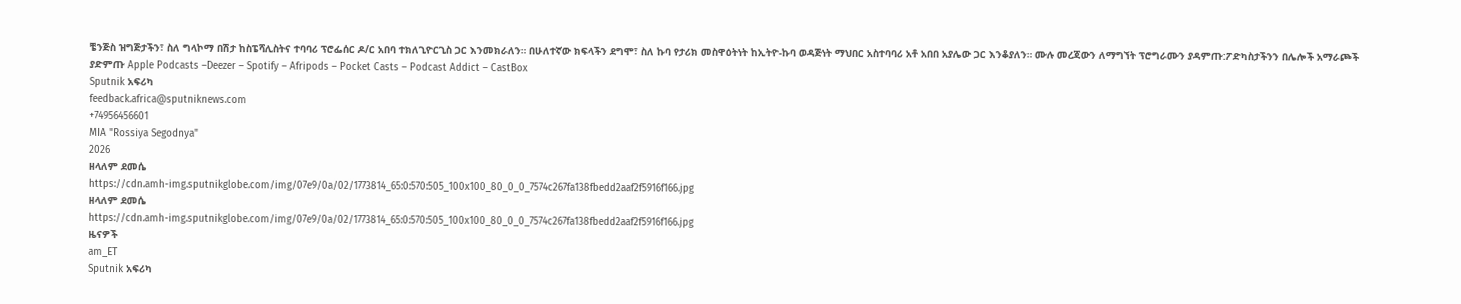ቼንጅስ ዝግጅታችን፣ ስለ ግላኮማ በሽታ ከስፔሻሊስትና ተባባሪ ፕሮፌሰር ዶ/ር አበባ ተክለጊዮርጊስ ጋር እንመክራለን። በሁለተኛው ክፍላችን ደግሞ፣ ስለ ኩባ የታሪክ መስዋዕትነት ከኢትዮ-ኩባ ወዳጅነት ማህበር አስተባባሪ አቶ አበበ አያሌው ጋር እንቆያለን። ሙሉ መረጃውን ለማግኘት ፕሮግራሙን ያዳምጡ:ፖድካስታችንን በሌሎች አማራጮች ያድምጡ Apple Podcasts –Deezer – Spotify – Afripods – Pocket Casts – Podcast Addict – CastBox
Sputnik አፍሪካ
feedback.africa@sputniknews.com
+74956456601
MIA "Rossiya Segodnya"
2026
ዘላለም ደመሴ
https://cdn.amh-img.sputnikglobe.com/img/07e9/0a/02/1773814_65:0:570:505_100x100_80_0_0_7574c267fa138fbedd2aaf2f5916f166.jpg
ዘላለም ደመሴ
https://cdn.amh-img.sputnikglobe.com/img/07e9/0a/02/1773814_65:0:570:505_100x100_80_0_0_7574c267fa138fbedd2aaf2f5916f166.jpg
ዜናዎች
am_ET
Sputnik አፍሪካ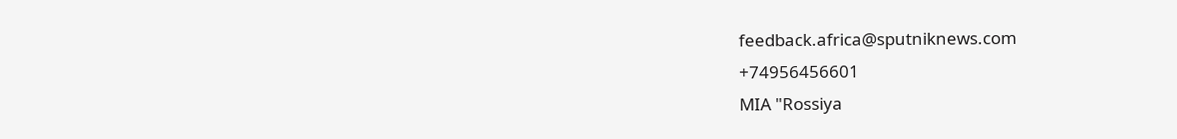feedback.africa@sputniknews.com
+74956456601
MIA "Rossiya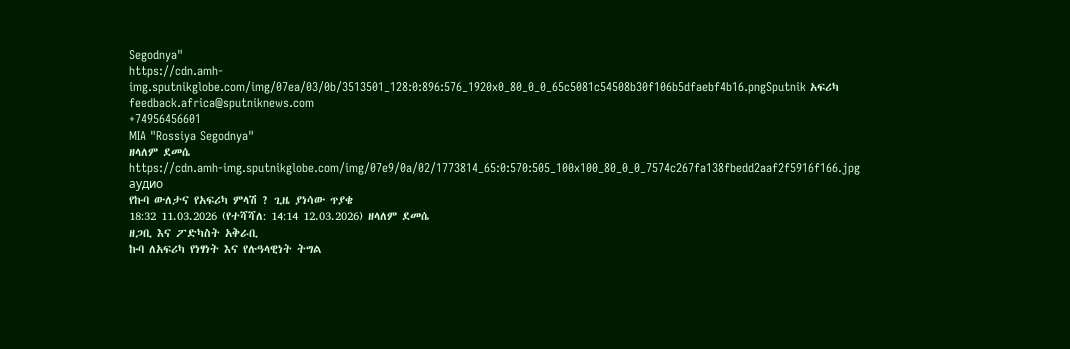Segodnya"
https://cdn.amh-img.sputnikglobe.com/img/07ea/03/0b/3513501_128:0:896:576_1920x0_80_0_0_65c5081c54508b30f106b5dfaebf4b16.pngSputnik አፍሪካ
feedback.africa@sputniknews.com
+74956456601
MIA "Rossiya Segodnya"
ዘላለም ደመሴ
https://cdn.amh-img.sputnikglobe.com/img/07e9/0a/02/1773814_65:0:570:505_100x100_80_0_0_7574c267fa138fbedd2aaf2f5916f166.jpg
аудио
የኩባ ውለታና የአፍሪካ ምላሽ ? ጊዜ ያነሳው ጥያቄ
18:32 11.03.2026 (የተሻሻለ: 14:14 12.03.2026) ዘላለም ደመሴ
ዘጋቢ እና ፖድካስት አቅራቢ
ኩባ ለአፍሪካ የነፃነት እና የሉዓላዊነት ትግል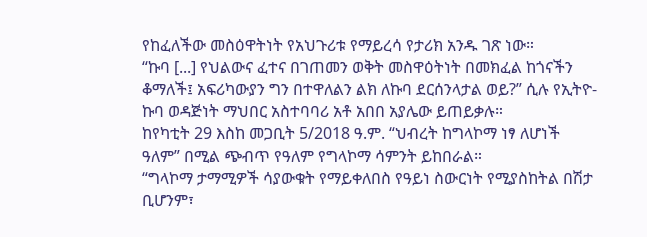የከፈለችው መስዕዋትነት የአህጉሪቱ የማይረሳ የታሪክ አንዱ ገጽ ነው።
“ኩባ [...] የህልውና ፈተና በገጠመን ወቅት መስዋዕትነት በመክፈል ከጎናችን ቆማለች፤ አፍሪካውያን ግን በተዋለልን ልክ ለኩባ ደርሰንላታል ወይ?” ሲሉ የኢትዮ-ኩባ ወዳጅነት ማህበር አስተባባሪ አቶ አበበ አያሌው ይጠይቃሉ።
ከየካቲት 29 እስከ መጋቢት 5/2018 ዓ.ም. “ህብረት ከግላኮማ ነፃ ለሆነች ዓለም” በሚል ጭብጥ የዓለም የግላኮማ ሳምንት ይከበራል።
“ግላኮማ ታማሚዎች ሳያውቁት የማይቀለበስ የዓይነ ስውርነት የሚያስከትል በሽታ ቢሆንም፣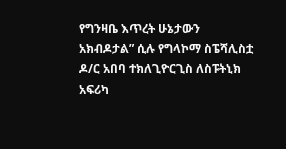የግንዛቤ እጥረት ሁኔታውን አክብዶታል” ሲሉ የግላኮማ ስፔሻሊስቷ ዶ/ር አበባ ተክለጊዮርጊስ ለስፑትኒክ አፍሪካ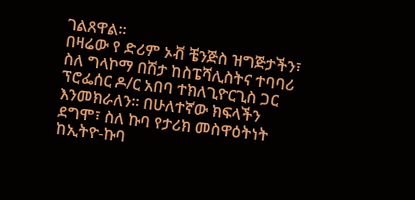ገልጸዋል።
በዛሬው የ ድሪም ኦቭ ቼንጅስ ዝግጅታችን፣ ስለ ግላኮማ በሽታ ከስፔሻሊስትና ተባባሪ ፕሮፌሰር ዶ/ር አበባ ተክለጊዮርጊስ ጋር እንመክራለን። በሁለተኛው ክፍላችን ደግሞ፣ ስለ ኩባ የታሪክ መስዋዕትነት ከኢትዮ-ኩባ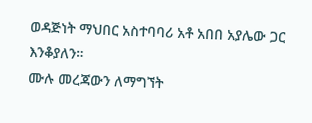ወዳጅነት ማህበር አስተባባሪ አቶ አበበ አያሌው ጋር እንቆያለን።
ሙሉ መረጃውን ለማግኘት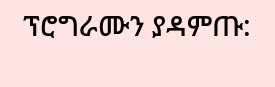ፕሮግራሙን ያዳምጡ: